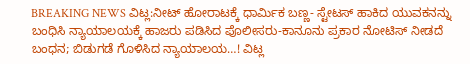BREAKING NEWS ವಿಟ್ಲ:ನೀಟ್ ಹೋರಾಟಕ್ಕೆ ಧಾರ್ಮಿಕ ಬಣ್ಣ- ಸ್ಟೇಟಸ್ ಹಾಕಿದ ಯುವಕನನ್ನು ಬಂಧಿಸಿ ನ್ಯಾಯಾಲಯಕ್ಕೆ ಹಾಜರು ಪಡಿಸಿದ ಪೊಲೀಸರು-ಕಾನೂನು ಪ್ರಕಾರ ನೋಟಿಸ್ ನೀಡದೆ ಬಂಧನ; ಬಿಡುಗಡೆ ಗೊಳಿಸಿದ ನ್ಯಾಯಾಲಯ…! ವಿಟ್ಲ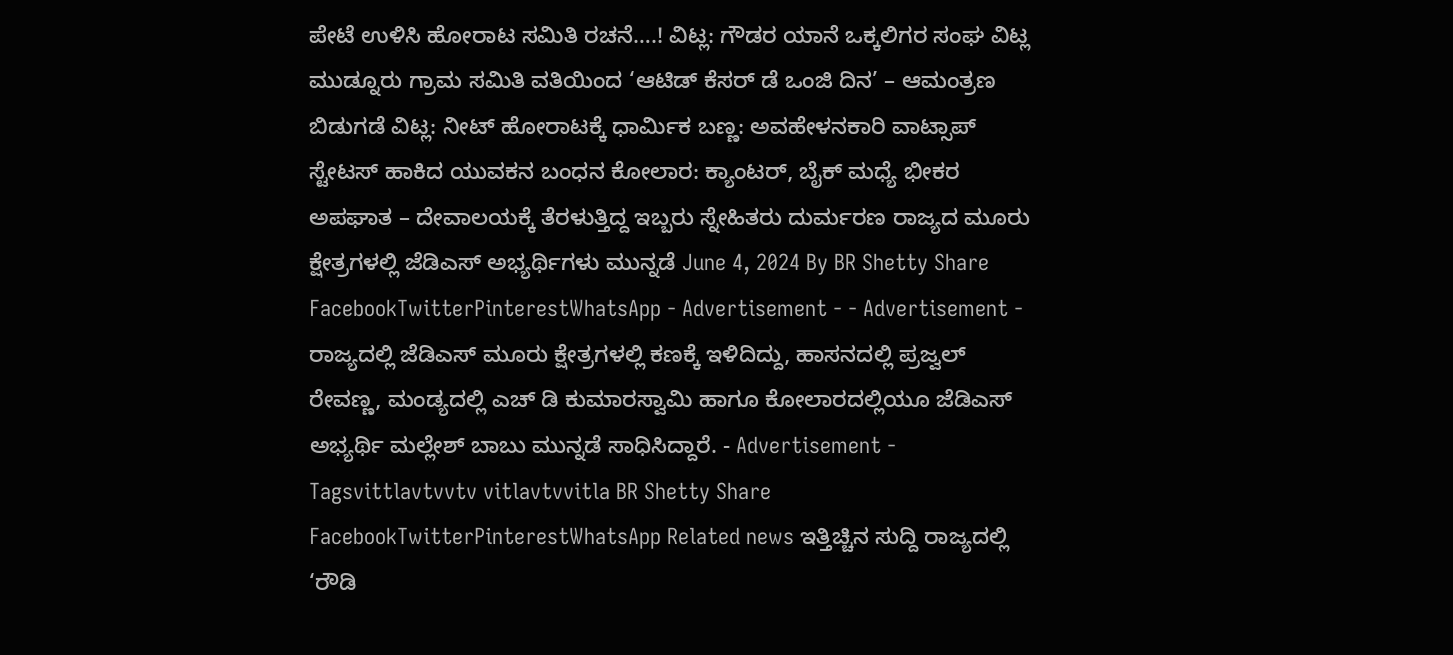ಪೇಟೆ ಉಳಿಸಿ ಹೋರಾಟ ಸಮಿತಿ ರಚನೆ….! ವಿಟ್ಲ: ಗೌಡರ ಯಾನೆ ಒಕ್ಕಲಿಗರ ಸಂಘ ವಿಟ್ಲ ಮುಡ್ನೂರು ಗ್ರಾಮ ಸಮಿತಿ ವತಿಯಿಂದ ‘ಆಟಿಡ್ ಕೆಸರ್ ಡೆ ಒಂಜಿ ದಿನ’ – ಆಮಂತ್ರಣ ಬಿಡುಗಡೆ ವಿಟ್ಲ: ನೀಟ್ ಹೋರಾಟಕ್ಕೆ ಧಾರ್ಮಿಕ ಬಣ್ಣ: ಅವಹೇಳನಕಾರಿ ವಾಟ್ಸಾಪ್ ಸ್ಟೇಟಸ್ ಹಾಕಿದ ಯುವಕನ ಬಂಧನ ಕೋಲಾರ: ಕ್ಯಾಂಟರ್, ಬೈಕ್ ಮಧ್ಯೆ ಭೀಕರ ಅಪಘಾತ – ದೇವಾಲಯಕ್ಕೆ ತೆರಳುತ್ತಿದ್ದ ಇಬ್ಬರು ಸ್ನೇಹಿತರು ದುರ್ಮರಣ ರಾಜ್ಯದ ಮೂರು ಕ್ಷೇತ್ರಗಳಲ್ಲಿ ಜೆಡಿಎಸ್ ಅಭ್ಯರ್ಥಿಗಳು ಮುನ್ನಡೆ June 4, 2024 By BR Shetty Share FacebookTwitterPinterestWhatsApp - Advertisement - - Advertisement - ರಾಜ್ಯದಲ್ಲಿ ಜೆಡಿಎಸ್ ಮೂರು ಕ್ಷೇತ್ರಗಳಲ್ಲಿ ಕಣಕ್ಕೆ ಇಳಿದಿದ್ದು, ಹಾಸನದಲ್ಲಿ ಪ್ರಜ್ವಲ್ ರೇವಣ್ಣ, ಮಂಡ್ಯದಲ್ಲಿ ಎಚ್ ಡಿ ಕುಮಾರಸ್ವಾಮಿ ಹಾಗೂ ಕೋಲಾರದಲ್ಲಿಯೂ ಜೆಡಿಎಸ್ ಅಭ್ಯರ್ಥಿ ಮಲ್ಲೇಶ್ ಬಾಬು ಮುನ್ನಡೆ ಸಾಧಿಸಿದ್ದಾರೆ. - Advertisement - Tagsvittlavtvvtv vitlavtvvitla BR Shetty Share FacebookTwitterPinterestWhatsApp Related news ಇತ್ತಿಚ್ಚಿನ ಸುದ್ದಿ ರಾಜ್ಯದಲ್ಲಿ ‘ರೌಡಿ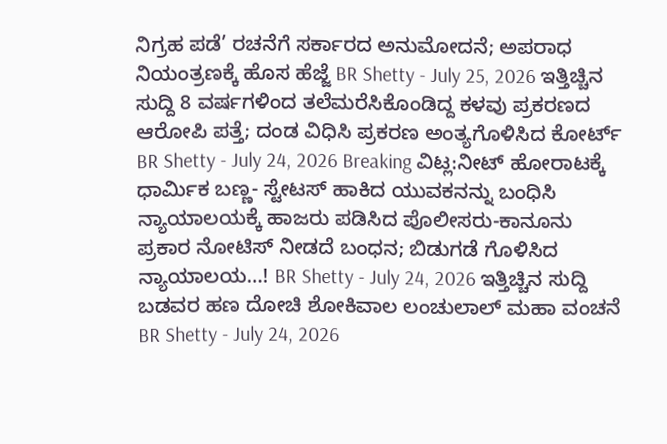ನಿಗ್ರಹ ಪಡೆ’ ರಚನೆಗೆ ಸರ್ಕಾರದ ಅನುಮೋದನೆ; ಅಪರಾಧ ನಿಯಂತ್ರಣಕ್ಕೆ ಹೊಸ ಹೆಜ್ಜೆ BR Shetty - July 25, 2026 ಇತ್ತಿಚ್ಚಿನ ಸುದ್ದಿ 8 ವರ್ಷಗಳಿಂದ ತಲೆಮರೆಸಿಕೊಂಡಿದ್ದ ಕಳವು ಪ್ರಕರಣದ ಆರೋಪಿ ಪತ್ತೆ; ದಂಡ ವಿಧಿಸಿ ಪ್ರಕರಣ ಅಂತ್ಯಗೊಳಿಸಿದ ಕೋರ್ಟ್ BR Shetty - July 24, 2026 Breaking ವಿಟ್ಲ:ನೀಟ್ ಹೋರಾಟಕ್ಕೆ ಧಾರ್ಮಿಕ ಬಣ್ಣ- ಸ್ಟೇಟಸ್ ಹಾಕಿದ ಯುವಕನನ್ನು ಬಂಧಿಸಿ ನ್ಯಾಯಾಲಯಕ್ಕೆ ಹಾಜರು ಪಡಿಸಿದ ಪೊಲೀಸರು-ಕಾನೂನು ಪ್ರಕಾರ ನೋಟಿಸ್ ನೀಡದೆ ಬಂಧನ; ಬಿಡುಗಡೆ ಗೊಳಿಸಿದ ನ್ಯಾಯಾಲಯ…! BR Shetty - July 24, 2026 ಇತ್ತಿಚ್ಚಿನ ಸುದ್ದಿ ಬಡವರ ಹಣ ದೋಚಿ ಶೋಕಿವಾಲ ಲಂಚುಲಾಲ್ ಮಹಾ ವಂಚನೆ BR Shetty - July 24, 2026